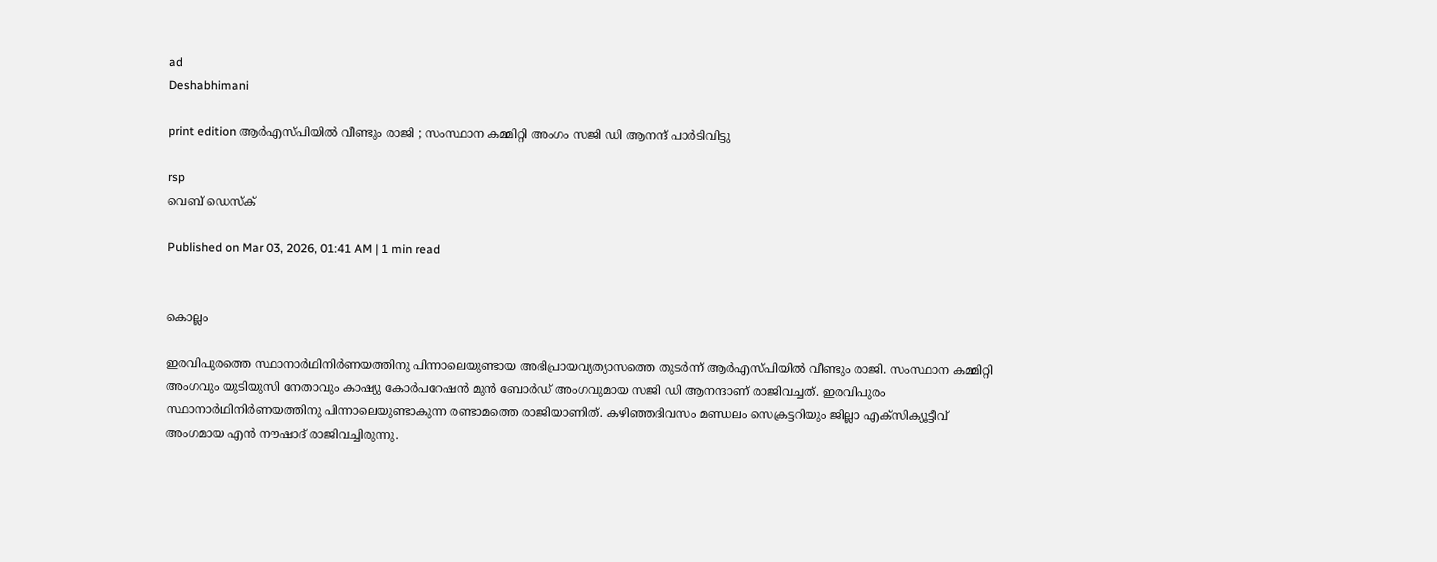ad
Deshabhimani

print edition ആർഎസ്‌പിയിൽ വീണ്ടും രാജി ; സംസ്ഥാന കമ്മിറ്റി അംഗം സജി ഡി ആനന്ദ്‌ പാർടിവിട്ടു

rsp
വെബ് ഡെസ്ക്

Published on Mar 03, 2026, 01:41 AM | 1 min read


കൊല്ലം

ഇരവിപുരത്തെ സ്ഥാനാർഥിനിർണയത്തിനു പിന്നാലെയുണ്ടായ അഭിപ്രായവ്യത്യാസത്തെ തുടർന്ന്‌ ആർഎസ്‌പിയിൽ വീണ്ടും രാജി. സംസ്ഥാന കമ്മിറ്റി അംഗവും യുടിയുസി നേതാവും കാഷ്യു കോർപറേഷൻ മുൻ ബോർഡ്‌ അംഗവുമായ സജി ഡി ആനന്ദാണ്‌ രാജിവച്ചത്‌. ഇരവിപുരം സ്ഥാനാർഥിനിർണയത്തിനു പിന്നാലെയുണ്ടാകുന്ന രണ്ടാമത്തെ രാജിയാണിത്‌. കഴിഞ്ഞദിവസം മണ്ഡലം സെക്രട്ടറിയും ജില്ലാ എക്‌സിക്യൂട്ടീവ്‌ അംഗമായ എൻ ന‍ൗഷാദ്‌ രാജിവച്ചിരുന്നു.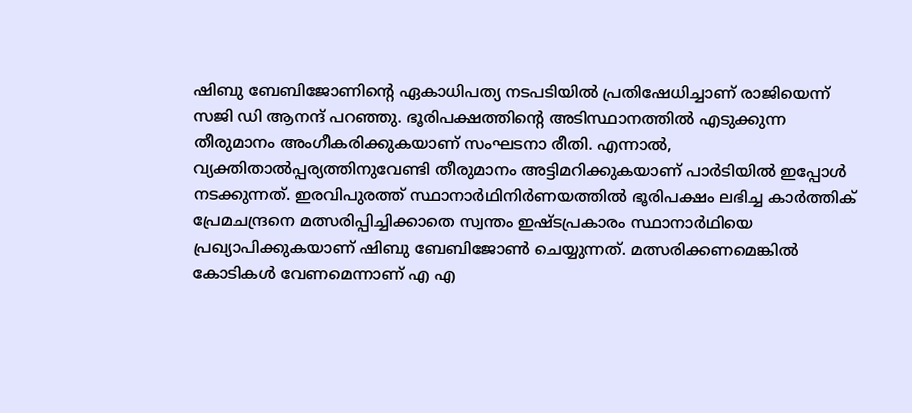ഷിബു ബേബിജോണിന്റെ ഏകാധിപത്യ നടപടിയിൽ പ്രതിഷേധിച്ചാണ്‌ രാജിയെന്ന്‌ സജി ഡി ആനന്ദ്‌ പറഞ്ഞു. ഭൂരിപക്ഷത്തിന്റെ അടിസ്ഥാനത്തിൽ എടുക്കുന്ന തീരുമാനം അംഗീകരിക്കുകയാണ്‌ സംഘടനാ രീതി. എന്നാൽ, വ്യക്തിതാൽപ്പര്യത്തിനുവേണ്ടി തീരുമാനം അട്ടിമറിക്കുകയാണ്‌ പാർടിയിൽ ഇപ്പോൾ നടക്കുന്നത്‌. ഇരവിപുരത്ത്‌ സ്ഥാനാർഥിനിർണയത്തിൽ ഭൂരിപക്ഷം ലഭിച്ച കാർത്തിക് പ്രേമചന്ദ്രനെ മത്സരിപ്പിച്ചിക്കാതെ സ്വന്തം ഇഷ്ടപ്രകാരം സ്ഥാനാർഥിയെ പ്രഖ്യാപിക്കുകയാണ്‌ ഷിബു ബേബിജോൺ ചെയ്യുന്നത്‌. മത്സരിക്കണമെങ്കിൽ കോടികൾ വേണമെന്നാണ്‌ എ എ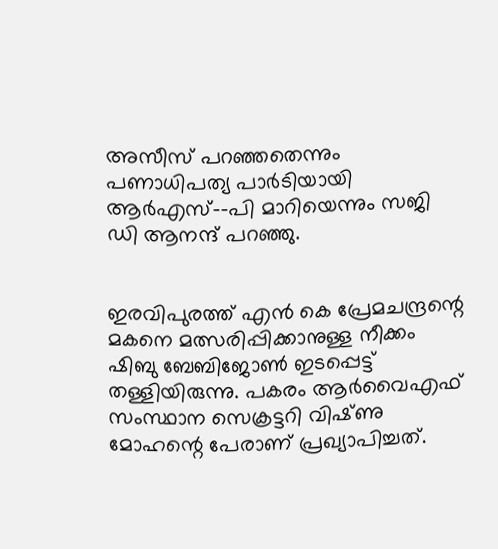അസീസ് പറഞ്ഞതെന്നും പണാധിപത്യ പാർടിയായി ആർഎസ്‌--പി മാറിയെന്നും സജി ഡി ആനന്ദ്‌ പറഞ്ഞു.


ഇരവിപുരത്ത്‌ എൻ കെ പ്രേമചന്ദ്രന്റെ മകനെ മത്സരിപ്പിക്കാനുള്ള നീക്കം ഷിബു ബേബിജോൺ ഇടപ്പെട്ട്‌ തള്ളിയിരുന്നു. പകരം ആർവൈഎഫ്‌ സംസ്ഥാന സെക്രട്ടറി വിഷ്‌ണു മോഹന്റെ പേരാണ്‌ പ്രഖ്യാപിച്ചത്‌.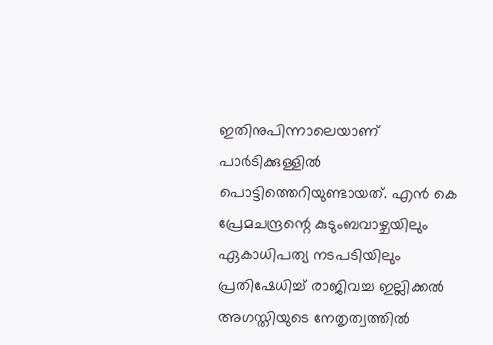ഇതിനുപിന്നാലെയാണ്‌ പാർടിക്കുള്ളിൽ പൊട്ടിത്തെറിയുണ്ടായത്‌. എൻ കെ പ്രേമചന്ദ്രന്റെ കുടുംബവാഴ്ചയിലും ഏകാധിപത്യ നടപടിയിലും പ്രതിഷേധിച്ച്‌ രാജിവച്ച ഇല്ലിക്കൽ അഗസ്തിയുടെ നേതൃത്വത്തിൽ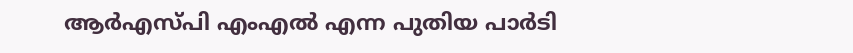ആര്‍എസ്‍പി എംഎല്‍ എന്ന പുതിയ പാർടി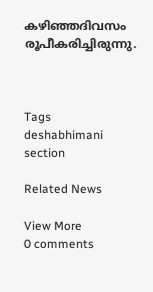കഴിഞ്ഞദിവസം രൂപീകരിച്ചിരുന്നു.



Tags
deshabhimani section

Related News

View More
0 comments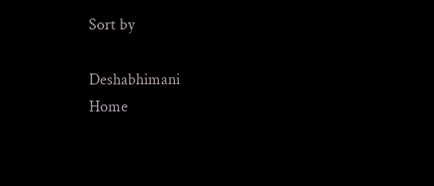Sort by

Deshabhimani
Home